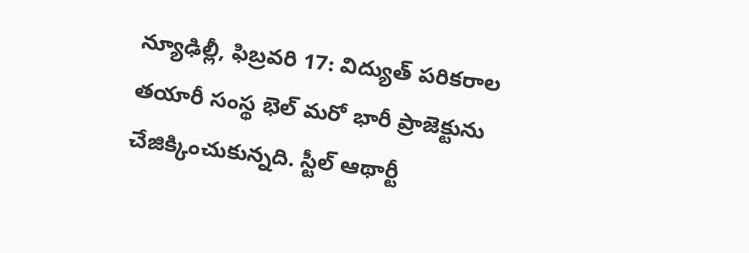న్యూఢిల్లీ, ఫిబ్రవరి 17: విద్యుత్ పరికరాల తయారీ సంస్థ భెల్ మరో భారీ ప్రాజెక్టును చేజిక్కించుకున్నది. స్టీల్ ఆథార్టీ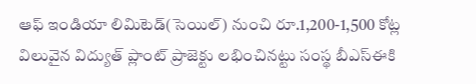ఆఫ్ ఇండియా లిమిటెడ్(సెయిల్) నుంచి రూ.1,200-1,500 కోట్ల విలువైన విద్యుత్ ప్లాంట్ ప్రాజెక్టు లభించినట్టు సంస్థ బీఎస్ఈకి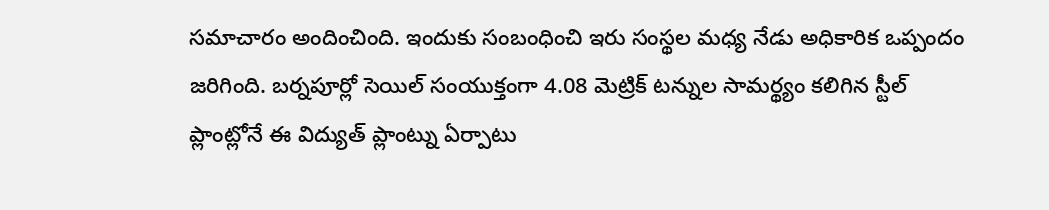సమాచారం అందించింది. ఇందుకు సంబంధించి ఇరు సంస్థల మధ్య నేడు అధికారిక ఒప్పందం జరిగింది. బర్నపూర్లో సెయిల్ సంయుక్తంగా 4.08 మెట్రిక్ టన్నుల సామర్థ్యం కలిగిన స్టీల్ ప్లాంట్లోనే ఈ విద్యుత్ ప్లాంట్ను ఏర్పాటు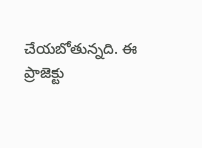చేయబోతున్నది. ఈ ప్రాజెక్టు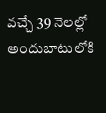వచ్చే 39 నెలల్లో అందుబాటులోకి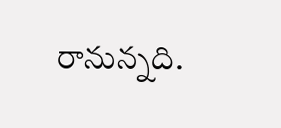రానున్నది.